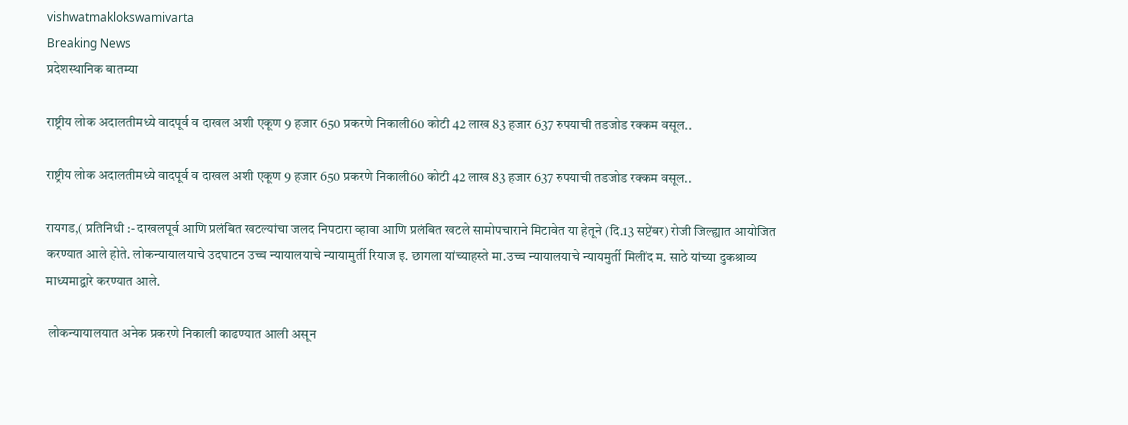vishwatmaklokswamivarta
Breaking News
प्रदेशस्थानिक बातम्या

राष्ट्रीय लोक अदालतीमध्ये वादपूर्व व दाखल अशी एकूण 9 हजार 650 प्रकरणे निकाली60 कोटी 42 लाख 83 हजार 637 रुपयाची तडजोड रक्कम वसूल..

राष्ट्रीय लोक अदालतीमध्ये वादपूर्व व दाखल अशी एकूण 9 हजार 650 प्रकरणे निकाली60 कोटी 42 लाख 83 हजार 637 रुपयाची तडजोड रक्कम वसूल..

रायगड,( प्रतिनिधी :- दाखलपूर्व आणि प्रलंबित खटल्यांचा जलद निपटारा व्हावा आणि प्रलंबित खटले सामोपचाराने मिटावेत या हेतूने (दि.13 सप्टेंबर) रोजी जिल्ह्यात आयोजित करण्यात आले होते. लोकन्यायालयाचे उदघाटन उच्च न्यायालयाचे न्यायामुर्ती रियाज इ. छागला यांच्याहस्ते मा.उच्च न्यायालयाचे न्यायमुर्ती मिलींद म. साठे यांच्या दुकश्राव्य माध्यमाद्वारे करण्यात आले.

 लोकन्यायालयात अनेक प्रकरणे निकाली काढण्यात आली असून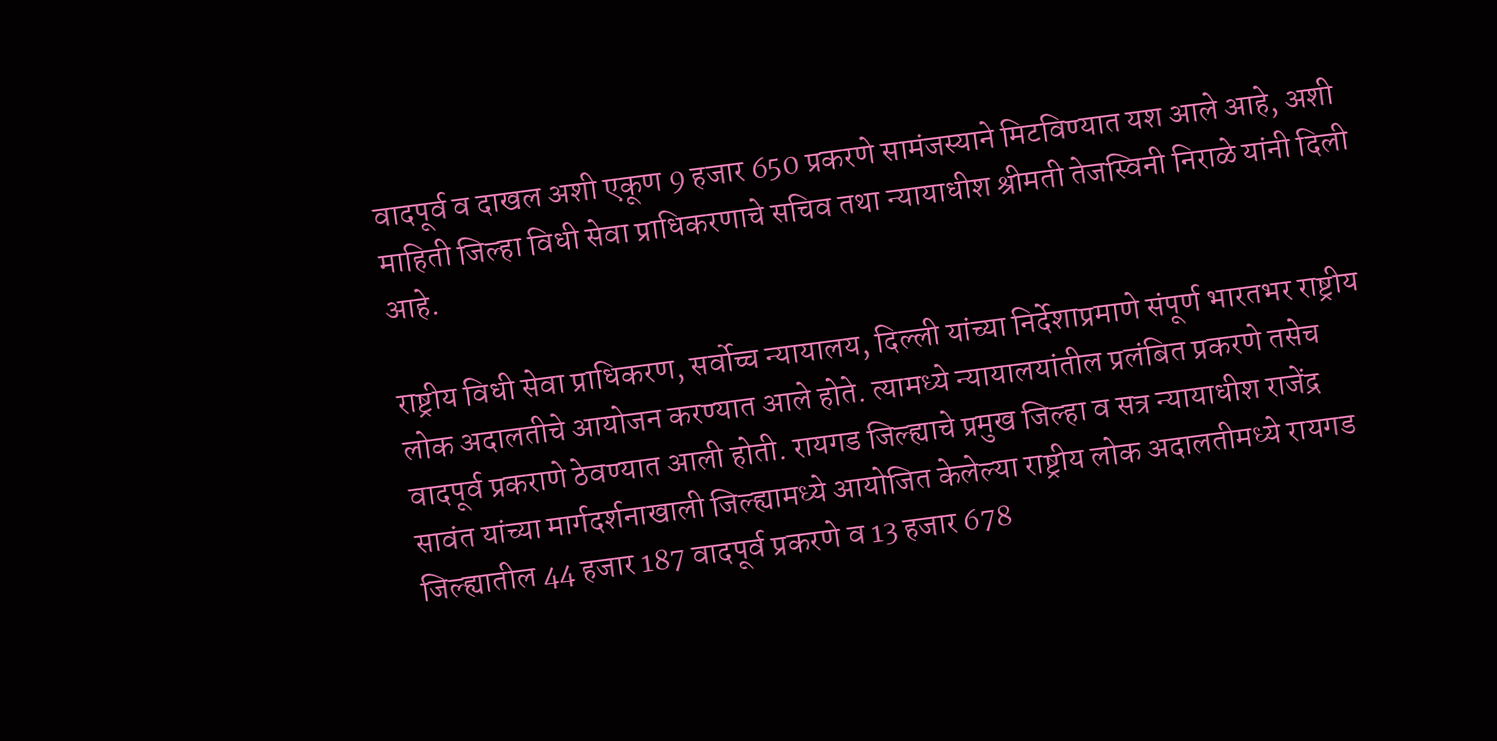वादपूर्व व दाखल अशी एकूण 9 हजार 650 प्रकरणे सामंजस्याने मिटविण्यात यश आले आहे, अशी माहिती जिल्हा विधी सेवा प्राधिकरणाचे सचिव तथा न्यायाधीश श्रीमती तेजस्विनी निराळे यांनी दिली आहे.

राष्ट्रीय विधी सेवा प्राधिकरण, सर्वोच्च न्यायालय, दिल्ली यांच्या निर्देशाप्रमाणे संपूर्ण भारतभर राष्ट्रीय लोक अदालतीचे आयोजन करण्यात आले होते. त्यामध्ये न्यायालयांतील प्रलंबित प्रकरणे तसेच वादपूर्व प्रकराणे ठेवण्यात आली होती. रायगड जिल्ह्याचे प्रमुख जिल्हा व सत्र न्यायाधीश राजेंद्र सावंत यांच्या मार्गदर्शनाखाली जिल्ह्यामध्ये आयोजित केलेल्या राष्ट्रीय लोक अदालतीमध्ये रायगड जिल्ह्यातील 44 हजार 187 वादपूर्व प्रकरणे व 13 हजार 678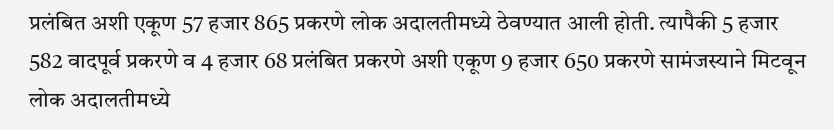प्रलंबित अशी एकूण 57 हजार 865 प्रकरणे लोक अदालतीमध्ये ठेवण्यात आली होती. त्यापैकी 5 हजार 582 वादपूर्व प्रकरणे व 4 हजार 68 प्रलंबित प्रकरणे अशी एकूण 9 हजार 650 प्रकरणे सामंजस्याने मिटवून लोक अदालतीमध्ये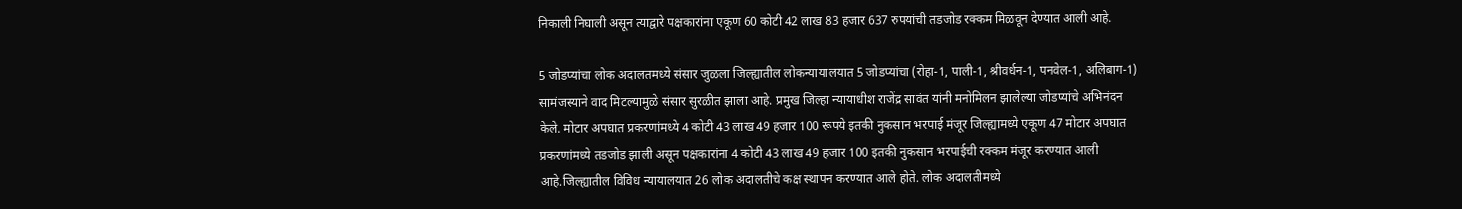निकाली निघाली असून त्याद्वारे पक्षकारांना एकूण 60 कोटी 42 लाख 83 हजार 637 रुपयांची तडजोड रक्कम मिळवून देण्यात आली आहे.

5 जोडप्यांचा लोक अदालतमध्ये संसार जुळला जिल्ह्यातील लोकन्यायालयात 5 जोडप्यांचा (रोहा-1, पाली-1, श्रीवर्धन-1, पनवेल-1, अलिबाग-1) सामंजस्याने वाद मिटल्यामुळे संसार सुरळीत झाला आहे. प्रमुख जिल्हा न्यायाधीश राजेंद्र सावंत यांनी मनोमिलन झालेल्या जोडप्यांचे अभिनंदन केले. मोटार अपघात प्रकरणांमध्ये 4 कोटी 43 लाख 49 हजार 100 रूपये इतकी नुकसान भरपाई मंजूर जिल्ह्यामध्ये एकूण 47 मोटार अपघात प्रकरणांमध्ये तडजोड झाली असून पक्षकारांना 4 कोटी 43 लाख 49 हजार 100 इतकी नुकसान भरपाईची रक्कम मंजूर करण्यात आली आहे.जिल्ह्यातील विविध न्यायालयात 26 लोक अदालतीचे कक्ष स्थापन करण्यात आले होते. लोक अदालतीमध्ये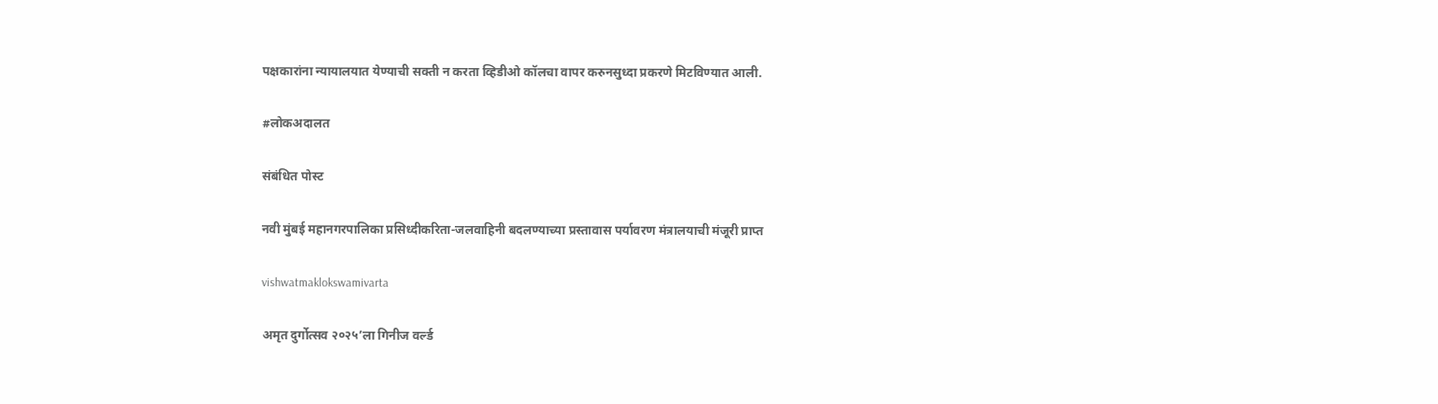पक्षकारांना न्यायालयात येण्याची सक्ती न करता व्हिडीओ कॉलचा वापर करुनसुध्दा प्रकरणे मिटविण्यात आली.

#लोकअदालत

संबंधित पोस्ट

नवी मुंबई महानगरपालिका प्रसिध्दीकरिता-जलवाहिनी बदलण्याच्या प्रस्तावास पर्यावरण मंत्रालयाची मंजूरी प्राप्त

vishwatmaklokswamivarta

अमृत दुर्गोत्सव २०२५’ला गिनीज वर्ल्ड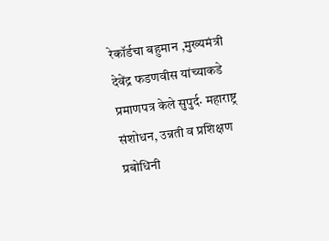रेकॉर्डचा बहुमान ,मुख्यमंत्री देवेंद्र फडणवीस यांच्याकडे प्रमाणपत्र केले सुपुर्द· महाराष्ट्र संशोधन, उन्नती व प्रशिक्षण प्रबोधिनी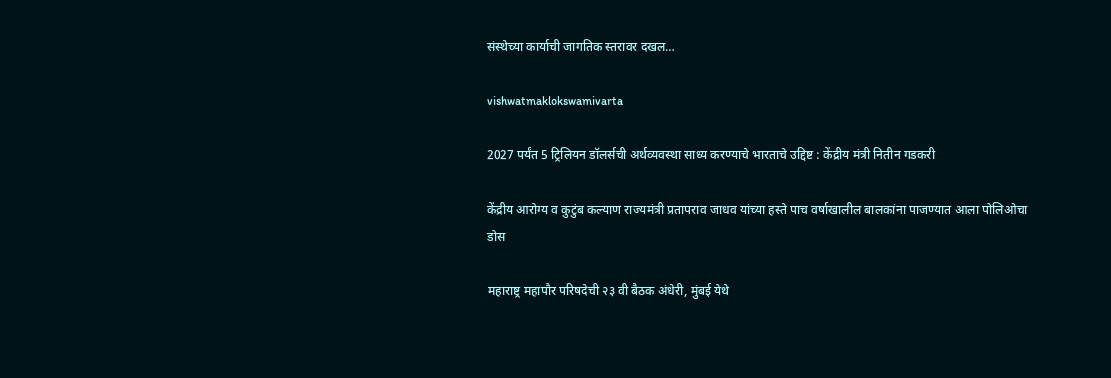संस्थेच्या कार्याची जागतिक स्तरावर दखल…

vishwatmaklokswamivarta

2027 पर्यंत 5 ट्रिलियन डॉलर्सची अर्थव्यवस्था साध्य करण्याचे भारताचे उद्दिष्ट : केंद्रीय मंत्री नितीन गडकरी

केंद्रीय आरोग्य व कुटुंब कल्याण राज्यमंत्री प्रतापराव जाधव यांच्या हस्ते पाच वर्षाखालील बालकांना पाजण्यात आला पोलिओचा डोस

महाराष्ट्र महापौर परिषदेची २३ वी बैठक अंधेरी, मुंबई येथे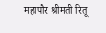महापौर श्रीमती रितू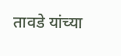तावडे यांच्या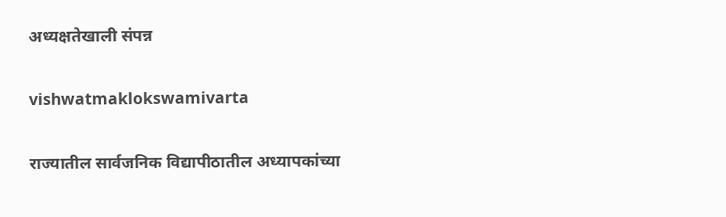अध्यक्षतेखाली संपन्न

vishwatmaklokswamivarta

राज्यातील सार्वजनिक विद्यापीठातील अध्यापकांच्या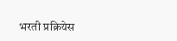भरती प्रक्रियेस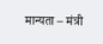मान्यता – मंत्री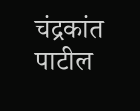चंद्रकांत पाटील